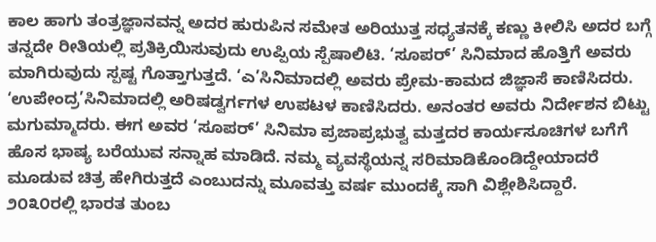ಕಾಲ ಹಾಗು ತಂತ್ರಜ್ಞಾನವನ್ನ ಅದರ ಹುರುಪಿನ ಸಮೇತ ಅರಿಯುತ್ತ ಸಧ್ಯತನಕ್ಕೆ ಕಣ್ಣು ಕೀಲಿಸಿ ಅದರ ಬಗ್ಗೆ ತನ್ನದೇ ರೀತಿಯಲ್ಲಿ ಪ್ರತಿಕ್ರಿಯಿಸುವುದು ಉಪ್ಪಿಯ ಸ್ಪೆಷಾಲಿಟಿ. ‘ಸೂಪರ್’ ಸಿನಿಮಾದ ಹೊತ್ತಿಗೆ ಅವರು ಮಾಗಿರುವುದು ಸ್ಪಷ್ಟ ಗೊತ್ತಾಗುತ್ತದೆ. ‘ಎ’ಸಿನಿಮಾದಲ್ಲಿ ಅವರು ಪ್ರೇಮ-ಕಾಮದ ಜಿಜ್ಞಾಸೆ ಕಾಣಿಸಿದರು. ‘ಉಪೇಂದ್ರ’ಸಿನಿಮಾದಲ್ಲಿ ಅರಿಷಡ್ವರ್ಗಗಳ ಉಪಟಳ ಕಾಣಿಸಿದರು. ಅನಂತರ ಅವರು ನಿರ್ದೇಶನ ಬಿಟ್ಟು ಮಗುಮ್ಮಾದರು. ಈಗ ಅವರ ‘ಸೂಪರ್’ ಸಿನಿಮಾ ಪ್ರಜಾಪ್ರಭುತ್ವ ಮತ್ತದರ ಕಾರ್ಯಸೂಚಿಗಳ ಬಗೆಗೆ ಹೊಸ ಭಾಷ್ಯ ಬರೆಯುವ ಸನ್ನಾಹ ಮಾಡಿದೆ. ನಮ್ಮ ವ್ಯವಸ್ಥೆಯನ್ನ ಸರಿಮಾಡಿಕೊಂಡಿದ್ದೇಯಾದರೆ ಮೂಡುವ ಚಿತ್ರ ಹೇಗಿರುತ್ತದೆ ಎಂಬುದನ್ನು ಮೂವತ್ತು ವರ್ಷ ಮುಂದಕ್ಕೆ ಸಾಗಿ ವಿಶ್ಲೇಶಿಸಿದ್ದಾರೆ. ೨೦೩೦ರಲ್ಲಿ ಭಾರತ ತುಂಬ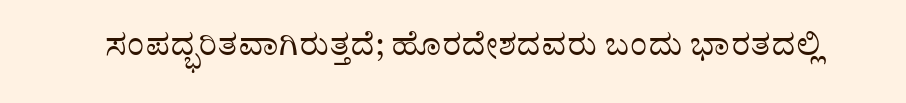ಸಂಪದ್ಭರಿತವಾಗಿರುತ್ತದೆ; ಹೊರದೇಶದವರು ಬಂದು ಭಾರತದಲ್ಲಿ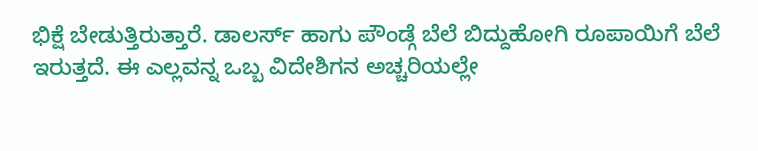ಭಿಕ್ಷೆ ಬೇಡುತ್ತಿರುತ್ತಾರೆ. ಡಾಲರ್ಸ್ ಹಾಗು ಪೌಂಡ್ಗೆ ಬೆಲೆ ಬಿದ್ದುಹೋಗಿ ರೂಪಾಯಿಗೆ ಬೆಲೆ ಇರುತ್ತದೆ. ಈ ಎಲ್ಲವನ್ನ ಒಬ್ಬ ವಿದೇಶಿಗನ ಅಚ್ಚರಿಯಲ್ಲೇ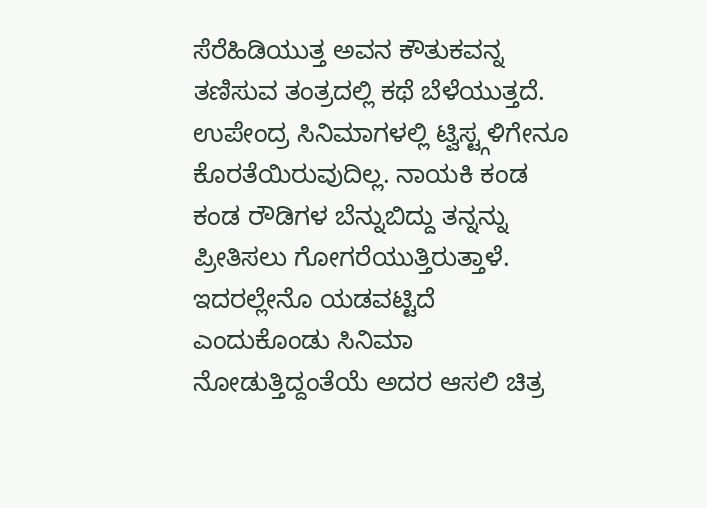ಸೆರೆಹಿಡಿಯುತ್ತ ಅವನ ಕೌತುಕವನ್ನ ತಣಿಸುವ ತಂತ್ರದಲ್ಲಿ ಕಥೆ ಬೆಳೆಯುತ್ತದೆ.
ಉಪೇಂದ್ರ ಸಿನಿಮಾಗಳಲ್ಲಿ ಟ್ವಿಸ್ಟ್ಗಳಿಗೇನೂ ಕೊರತೆಯಿರುವುದಿಲ್ಲ. ನಾಯಕಿ ಕಂಡ ಕಂಡ ರೌಡಿಗಳ ಬೆನ್ನುಬಿದ್ದು ತನ್ನನ್ನು ಪ್ರೀತಿಸಲು ಗೋಗರೆಯುತ್ತಿರುತ್ತಾಳೆ. ಇದರಲ್ಲೇನೊ ಯಡವಟ್ಟಿದೆ ಎಂದುಕೊಂಡು ಸಿನಿಮಾ ನೋಡುತ್ತಿದ್ದಂತೆಯೆ ಅದರ ಆಸಲಿ ಚಿತ್ರ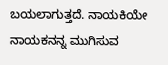ಬಯಲಾಗುತ್ತದೆ. ನಾಯಕಿಯೇ ನಾಯಕನನ್ನ ಮುಗಿಸುವ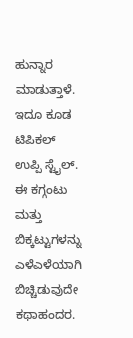ಹುನ್ನಾರ ಮಾಡುತ್ತಾಳೆ. ಇದೂ ಕೂಡ ಟಿಪಿಕಲ್ ಉಪ್ಪಿ ಸ್ಟೈಲ್. ಈ ಕಗ್ಗಂಟು ಮತ್ತು ಬಿಕ್ಕಟ್ಟುಗಳನ್ನು ಎಳೆಎಳೆಯಾಗಿ ಬಿಚ್ಚಿಡುವುದೇ ಕಥಾಹಂದರ.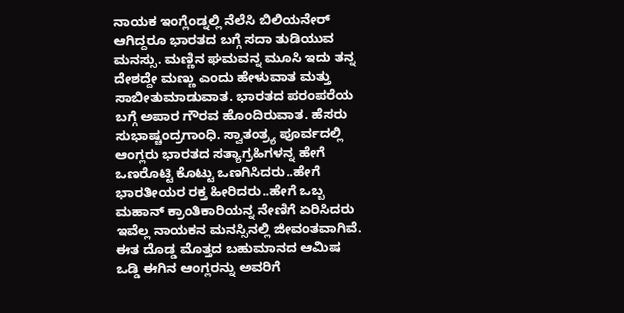ನಾಯಕ ಇಂಗ್ಲೆಂಡ್ನಲ್ಲಿ ನೆಲೆಸಿ ಬಿಲಿಯನೇರ್ ಆಗಿದ್ದರೂ ಭಾರತದ ಬಗ್ಗೆ ಸದಾ ತುಡಿಯುವ ಮನಸ್ಸು. ಮಣ್ಣಿನ ಘಮವನ್ನ ಮೂಸಿ ಇದು ತನ್ನ ದೇಶದ್ದೇ ಮಣ್ಣು ಎಂದು ಹೇಳುವಾತ ಮತ್ತು ಸಾಬೀತುಮಾಡುವಾತ. ಭಾರತದ ಪರಂಪರೆಯ ಬಗ್ಗೆ ಅಪಾರ ಗೌರವ ಹೊಂದಿರುವಾತ. ಹೆಸರು ಸುಭಾಷ್ಚಂದ್ರಗಾಂಧಿ. ಸ್ವಾತಂತ್ರ್ಯ ಪೂರ್ವದಲ್ಲಿ ಆಂಗ್ಲರು ಭಾರತದ ಸತ್ಯಾಗ್ರಹಿಗಳನ್ನ ಹೇಗೆ ಒಣರೊಟ್ಟಿ ಕೊಟ್ಟು ಒಣಗಿಸಿದರು..ಹೇಗೆ ಭಾರತೀಯರ ರಕ್ತ ಹೀರಿದರು..ಹೇಗೆ ಒಬ್ಬ ಮಹಾನ್ ಕ್ರಾಂತಿಕಾರಿಯನ್ನ ನೇಣಿಗೆ ಏರಿಸಿದರು ಇವೆಲ್ಲ ನಾಯಕನ ಮನಸ್ಸಿನಲ್ಲಿ ಜೀವಂತವಾಗಿವೆ. ಈತ ದೊಡ್ಡ ಮೊತ್ತದ ಬಹುಮಾನದ ಆಮಿಷ ಒಡ್ಡಿ ಈಗಿನ ಆಂಗ್ಲರನ್ನು ಅವರಿಗೆ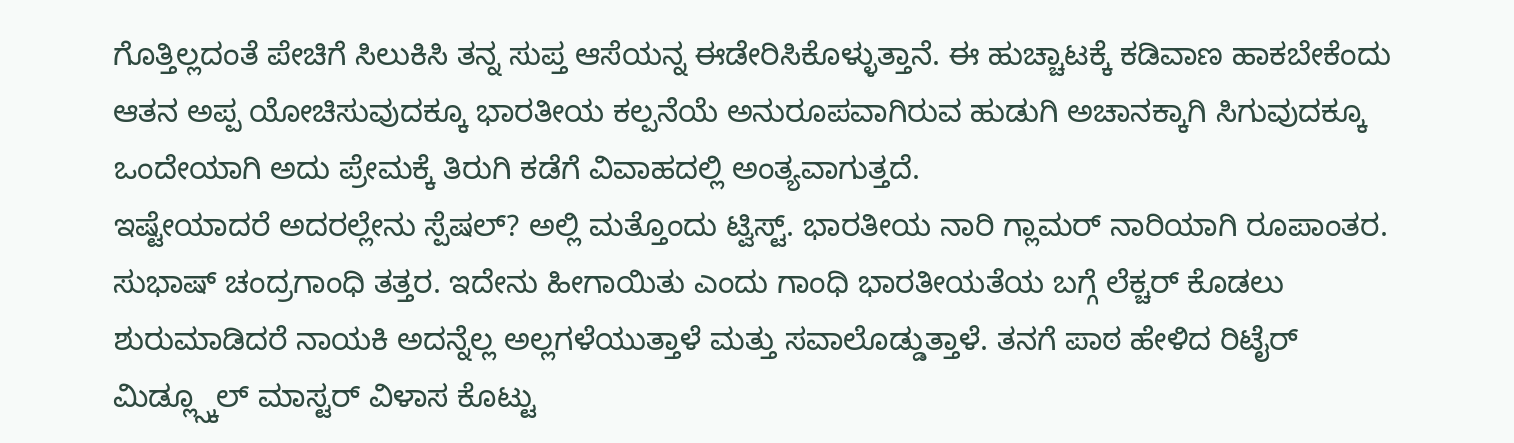ಗೊತ್ತಿಲ್ಲದಂತೆ ಪೇಚಿಗೆ ಸಿಲುಕಿಸಿ ತನ್ನ ಸುಪ್ತ ಆಸೆಯನ್ನ ಈಡೇರಿಸಿಕೊಳ್ಳುತ್ತಾನೆ. ಈ ಹುಚ್ಚಾಟಕ್ಕೆ ಕಡಿವಾಣ ಹಾಕಬೇಕೆಂದು ಆತನ ಅಪ್ಪ ಯೋಚಿಸುವುದಕ್ಕೂ ಭಾರತೀಯ ಕಲ್ಪನೆಯೆ ಅನುರೂಪವಾಗಿರುವ ಹುಡುಗಿ ಅಚಾನಕ್ಕಾಗಿ ಸಿಗುವುದಕ್ಕೂ ಒಂದೇಯಾಗಿ ಅದು ಪ್ರೇಮಕ್ಕೆ ತಿರುಗಿ ಕಡೆಗೆ ವಿವಾಹದಲ್ಲಿ ಅಂತ್ಯವಾಗುತ್ತದೆ.
ಇಷ್ಟೇಯಾದರೆ ಅದರಲ್ಲೇನು ಸ್ಪೆಷಲ್? ಅಲ್ಲಿ ಮತ್ತೊಂದು ಟ್ವಿಸ್ಟ್. ಭಾರತೀಯ ನಾರಿ ಗ್ಲಾಮರ್ ನಾರಿಯಾಗಿ ರೂಪಾಂತರ. ಸುಭಾಷ್ ಚಂದ್ರಗಾಂಧಿ ತತ್ತರ. ಇದೇನು ಹೀಗಾಯಿತು ಎಂದು ಗಾಂಧಿ ಭಾರತೀಯತೆಯ ಬಗ್ಗೆ ಲೆಕ್ಚರ್ ಕೊಡಲು ಶುರುಮಾಡಿದರೆ ನಾಯಕಿ ಅದನ್ನೆಲ್ಲ ಅಲ್ಲಗಳೆಯುತ್ತಾಳೆ ಮತ್ತು ಸವಾಲೊಡ್ಡುತ್ತಾಳೆ. ತನಗೆ ಪಾಠ ಹೇಳಿದ ರಿಟೈರ್ ಮಿಡ್ಲ್ಸ್ಕೂಲ್ ಮಾಸ್ಟರ್ ವಿಳಾಸ ಕೊಟ್ಟು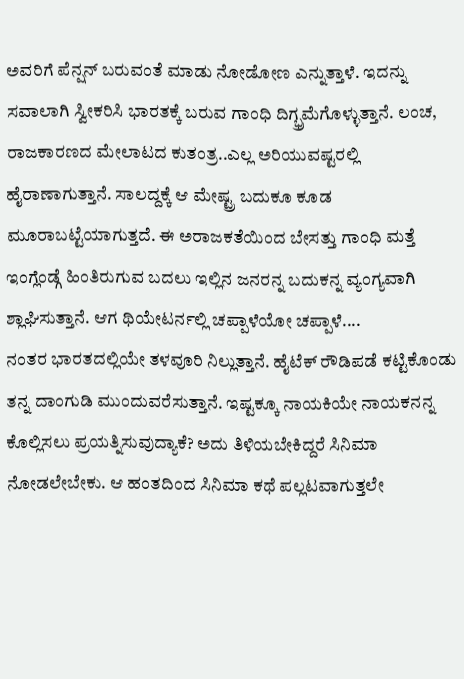ಅವರಿಗೆ ಪೆನ್ಷನ್ ಬರುವಂತೆ ಮಾಡು ನೋಡೋಣ ಎನ್ನುತ್ತಾಳೆ. ಇದನ್ನು ಸವಾಲಾಗಿ ಸ್ವೀಕರಿಸಿ ಭಾರತಕ್ಕೆ ಬರುವ ಗಾಂಧಿ ದಿಗ್ಭ್ರಮೆಗೊಳ್ಳುತ್ತಾನೆ. ಲಂಚ, ರಾಜಕಾರಣದ ಮೇಲಾಟದ ಕುತಂತ್ರ..ಎಲ್ಲ ಅರಿಯುವಷ್ಟರಲ್ಲಿ ಹೈರಾಣಾಗುತ್ತಾನೆ. ಸಾಲದ್ದಕ್ಕೆ ಆ ಮೇಷ್ಟ್ರ ಬದುಕೂ ಕೂಡ ಮೂರಾಬಟ್ಟೆಯಾಗುತ್ತದೆ. ಈ ಅರಾಜಕತೆಯಿಂದ ಬೇಸತ್ತು ಗಾಂಧಿ ಮತ್ತೆ ಇಂಗ್ಲೆಂಡ್ಗೆ ಹಿಂತಿರುಗುವ ಬದಲು ಇಲ್ಲಿನ ಜನರನ್ನ ಬದುಕನ್ನ ವ್ಯಂಗ್ಯವಾಗಿ ಶ್ಲಾಘಿಸುತ್ತಾನೆ. ಆಗ ಥಿಯೇಟರ್ನಲ್ಲಿ ಚಪ್ಪಾಳೆಯೋ ಚಪ್ಪಾಳೆ....
ನಂತರ ಭಾರತದಲ್ಲಿಯೇ ತಳವೂರಿ ನಿಲ್ಲುತ್ತಾನೆ. ಹೈಟೆಕ್ ರೌಡಿಪಡೆ ಕಟ್ಟಿಕೊಂಡು ತನ್ನ ದಾಂಗುಡಿ ಮುಂದುವರೆಸುತ್ತಾನೆ. ಇಷ್ಟಕ್ಕೂ ನಾಯಕಿಯೇ ನಾಯಕನನ್ನ ಕೊಲ್ಲಿಸಲು ಪ್ರಯತ್ನಿಸುವುದ್ಯಾಕೆ? ಅದು ತಿಳಿಯಬೇಕಿದ್ದರೆ ಸಿನಿಮಾ ನೋಡಲೇಬೇಕು. ಆ ಹಂತದಿಂದ ಸಿನಿಮಾ ಕಥೆ ಪಲ್ಲಟವಾಗುತ್ತಲೇ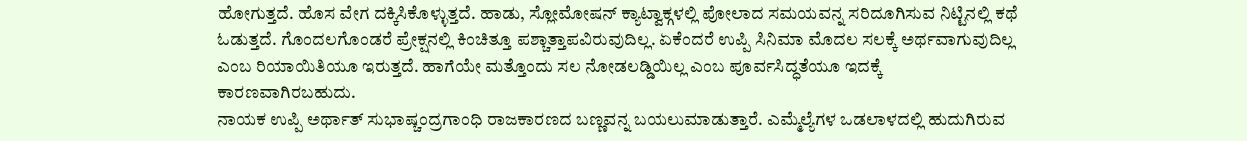ಹೋಗುತ್ತದೆ. ಹೊಸ ವೇಗ ದಕ್ಕಿಸಿಕೊಳ್ಳುತ್ತದೆ. ಹಾಡು, ಸ್ಲೋಮೋಷನ್ ಕ್ಯಾಟ್ವಾಕ್ಗಳಲ್ಲಿ ಪೋಲಾದ ಸಮಯವನ್ನ ಸರಿದೂಗಿಸುವ ನಿಟ್ಟಿನಲ್ಲಿ ಕಥೆ ಓಡುತ್ತದೆ. ಗೊಂದಲಗೊಂಡರೆ ಪ್ರೇಕ್ಷನಲ್ಲಿ ಕಿಂಚಿತ್ತೂ ಪಶ್ಚಾತ್ತಾಪವಿರುವುದಿಲ್ಲ. ಏಕೆಂದರೆ ಉಪ್ಪಿ ಸಿನಿಮಾ ಮೊದಲ ಸಲಕ್ಕೆ ಅರ್ಥವಾಗುವುದಿಲ್ಲ ಎಂಬ ರಿಯಾಯಿತಿಯೂ ಇರುತ್ತದೆ. ಹಾಗೆಯೇ ಮತ್ತೊಂದು ಸಲ ನೋಡಲಡ್ಡಿಯಿಲ್ಲ ಎಂಬ ಪೂರ್ವಸಿದ್ಧತೆಯೂ ಇದಕ್ಕೆ ಕಾರಣವಾಗಿರಬಹುದು.
ನಾಯಕ ಉಪ್ಪಿ ಅರ್ಥಾತ್ ಸುಭಾಷ್ಚಂದ್ರಗಾಂಧಿ ರಾಜಕಾರಣದ ಬಣ್ಣವನ್ನ ಬಯಲುಮಾಡುತ್ತಾರೆ. ಎಮ್ಮೆಲ್ಯೆಗಳ ಒಡಲಾಳದಲ್ಲಿ ಹುದುಗಿರುವ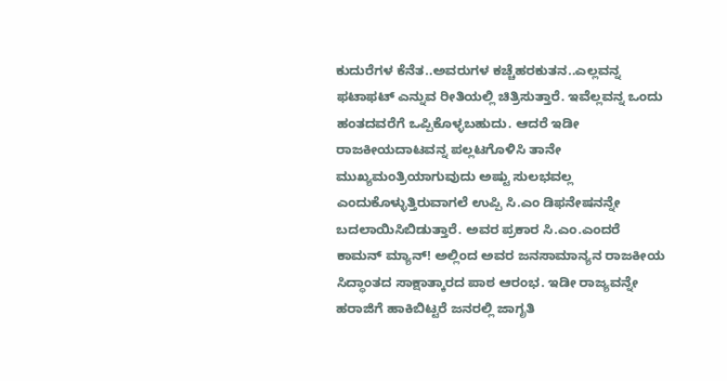ಕುದುರೆಗಳ ಕೆನೆತ..ಅವರುಗಳ ಕಚ್ಚೆಹರಕುತನ..ಎಲ್ಲವನ್ನ ಫಟಾಫಟ್ ಎನ್ನುವ ರೀತಿಯಲ್ಲಿ ಚಿತ್ರಿಸುತ್ತಾರೆ. ಇವೆಲ್ಲವನ್ನ ಒಂದು ಹಂತದವರೆಗೆ ಒಪ್ಪಿಕೊಳ್ಳಬಹುದು. ಆದರೆ ಇಡೀ ರಾಜಕೀಯದಾಟವನ್ನ ಪಲ್ಲಟಗೊಳಿಸಿ ತಾನೇ ಮುಖ್ಯಮಂತ್ರಿಯಾಗುವುದು ಅಷ್ಟು ಸುಲಭವಲ್ಲ ಎಂದುಕೊಳ್ಳುತ್ತಿರುವಾಗಲೆ ಉಪ್ಪಿ ಸಿ.ಎಂ ಡಿಫನೇಷನನ್ನೇ ಬದಲಾಯಿಸಿಬಿಡುತ್ತಾರೆ. ಅವರ ಪ್ರಕಾರ ಸಿ.ಎಂ.ಎಂದರೆ ಕಾಮನ್ ಮ್ಯಾನ್! ಅಲ್ಲಿಂದ ಅವರ ಜನಸಾಮಾನ್ಯನ ರಾಜಕೀಯ ಸಿದ್ಧಾಂತದ ಸಾಕ್ಷಾತ್ಕಾರದ ಪಾಠ ಆರಂಭ. ಇಡೀ ರಾಜ್ಯವನ್ನೇ ಹರಾಜಿಗೆ ಹಾಕಿಬಿಟ್ಟರೆ ಜನರಲ್ಲಿ ಜಾಗೃತಿ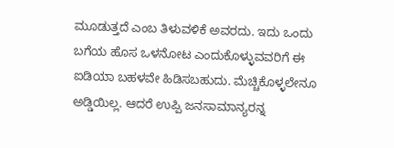ಮೂಡುತ್ತದೆ ಎಂಬ ತಿಳುವಳಿಕೆ ಅವರದು. ಇದು ಒಂದು ಬಗೆಯ ಹೊಸ ಒಳನೋಟ ಎಂದುಕೊಳ್ಳುವವರಿಗೆ ಈ ಐಡಿಯಾ ಬಹಳವೇ ಹಿಡಿಸಬಹುದು. ಮೆಚ್ಚಿಕೊಳ್ಳಲೇನೂ ಅಡ್ಡಿಯಿಲ್ಲ. ಆದರೆ ಉಪ್ಪಿ ಜನಸಾಮಾನ್ಯರನ್ನ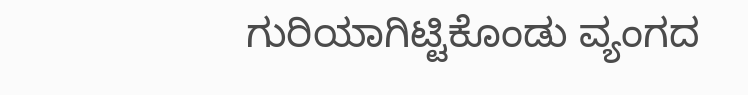ಗುರಿಯಾಗಿಟ್ಟಿಕೊಂಡು ವ್ಯಂಗದ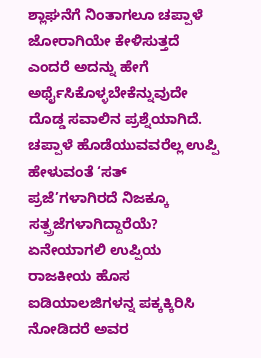ಶ್ಲಾಘನೆಗೆ ನಿಂತಾಗಲೂ ಚಪ್ಪಾಳೆ ಜೋರಾಗಿಯೇ ಕೇಳಿಸುತ್ತದೆ ಎಂದರೆ ಅದನ್ನು ಹೇಗೆ ಅರ್ಥೈಸಿಕೊಳ್ಳಬೇಕೆನ್ನುವುದೇ ದೊಡ್ಡ ಸವಾಲಿನ ಪ್ರಶ್ನೆಯಾಗಿದೆ. ಚಪ್ಪಾಳೆ ಹೊಡೆಯುವವರೆಲ್ಲ ಉಪ್ಪಿ ಹೇಳುವಂತೆ ‘ಸತ್ ಪ್ರಜೆ’ಗಳಾಗಿರದೆ ನಿಜಕ್ಕೂ ಸತ್ಪ್ರಜೆಗಳಾಗಿದ್ದಾರೆಯೆ?
ಏನೇಯಾಗಲಿ ಉಪ್ಪಿಯ ರಾಜಕೀಯ ಹೊಸ ಐಡಿಯಾಲಜಿಗಳನ್ನ ಪಕ್ಕಕ್ಕಿರಿಸಿ ನೋಡಿದರೆ ಅವರ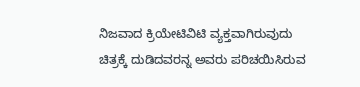ನಿಜವಾದ ಕ್ರಿಯೇಟಿವಿಟಿ ವ್ಯಕ್ತವಾಗಿರುವುದು ಚಿತ್ರಕ್ಕೆ ದುಡಿದವರನ್ನ ಅವರು ಪರಿಚಯಿಸಿರುವ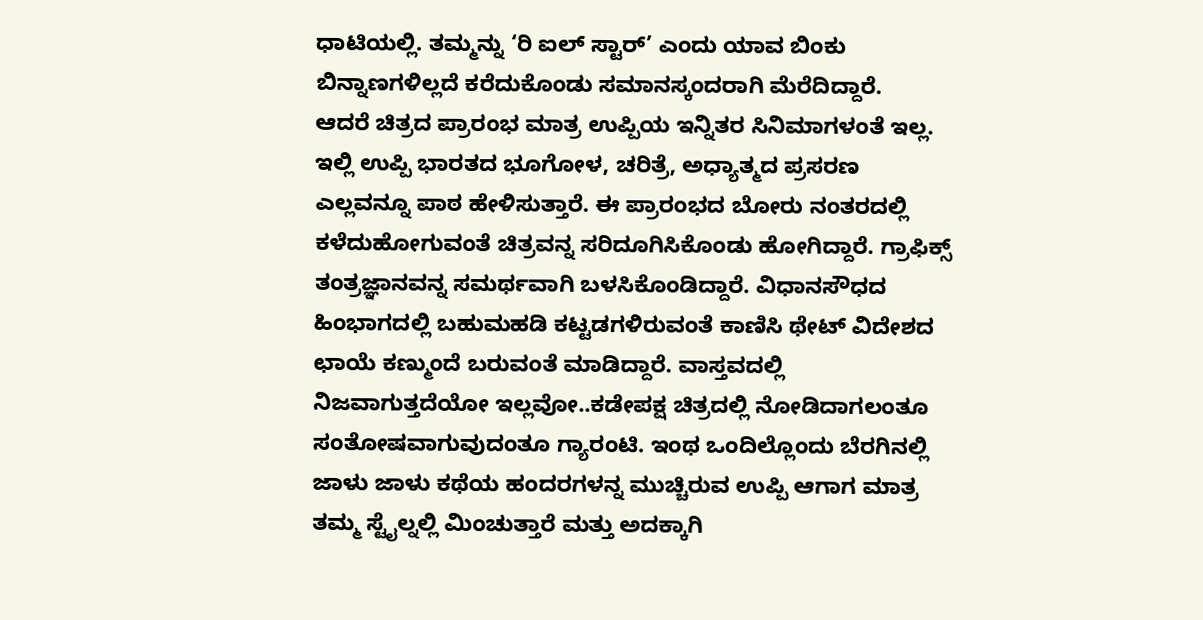ಧಾಟಿಯಲ್ಲಿ. ತಮ್ಮನ್ನು ‘ರಿ ಐಲ್ ಸ್ಟಾರ್’ ಎಂದು ಯಾವ ಬಿಂಕು ಬಿನ್ನಾಣಗಳಿಲ್ಲದೆ ಕರೆದುಕೊಂಡು ಸಮಾನಸ್ಕಂದರಾಗಿ ಮೆರೆದಿದ್ದಾರೆ.
ಆದರೆ ಚಿತ್ರದ ಪ್ರಾರಂಭ ಮಾತ್ರ ಉಪ್ಪಿಯ ಇನ್ನಿತರ ಸಿನಿಮಾಗಳಂತೆ ಇಲ್ಲ. ಇಲ್ಲಿ ಉಪ್ಪಿ ಭಾರತದ ಭೂಗೋಳ, ಚರಿತ್ರೆ, ಅಧ್ಯಾತ್ಮದ ಪ್ರಸರಣ ಎಲ್ಲವನ್ನೂ ಪಾಠ ಹೇಳಿಸುತ್ತಾರೆ. ಈ ಪ್ರಾರಂಭದ ಬೋರು ನಂತರದಲ್ಲಿ ಕಳೆದುಹೋಗುವಂತೆ ಚಿತ್ರವನ್ನ ಸರಿದೂಗಿಸಿಕೊಂಡು ಹೋಗಿದ್ದಾರೆ. ಗ್ರಾಫಿಕ್ಸ್ ತಂತ್ರಜ್ಞಾನವನ್ನ ಸಮರ್ಥವಾಗಿ ಬಳಸಿಕೊಂಡಿದ್ದಾರೆ. ವಿಧಾನಸೌಧದ ಹಿಂಭಾಗದಲ್ಲಿ ಬಹುಮಹಡಿ ಕಟ್ಟಡಗಳಿರುವಂತೆ ಕಾಣಿಸಿ ಥೇಟ್ ವಿದೇಶದ ಛಾಯೆ ಕಣ್ಮುಂದೆ ಬರುವಂತೆ ಮಾಡಿದ್ದಾರೆ. ವಾಸ್ತವದಲ್ಲಿ ನಿಜವಾಗುತ್ತದೆಯೋ ಇಲ್ಲವೋ..ಕಡೇಪಕ್ಷ ಚಿತ್ರದಲ್ಲಿ ನೋಡಿದಾಗಲಂತೂ ಸಂತೋಷವಾಗುವುದಂತೂ ಗ್ಯಾರಂಟಿ. ಇಂಥ ಒಂದಿಲ್ಲೊಂದು ಬೆರಗಿನಲ್ಲಿ ಜಾಳು ಜಾಳು ಕಥೆಯ ಹಂದರಗಳನ್ನ ಮುಚ್ಚಿರುವ ಉಪ್ಪಿ ಆಗಾಗ ಮಾತ್ರ ತಮ್ಮ ಸ್ಟೈಲ್ನಲ್ಲಿ ಮಿಂಚುತ್ತಾರೆ ಮತ್ತು ಅದಕ್ಕಾಗಿ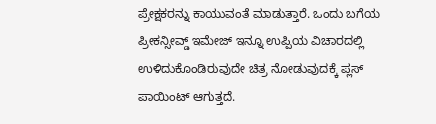ಪ್ರೇಕ್ಷಕರನ್ನು ಕಾಯುವಂತೆ ಮಾಡುತ್ತಾರೆ. ಒಂದು ಬಗೆಯ ಪ್ರೀಕನ್ಸೀವ್ಡ್ ಇಮೇಜ್ ಇನ್ನೂ ಉಪ್ಪಿಯ ವಿಚಾರದಲ್ಲಿ ಉಳಿದುಕೊಂಡಿರುವುದೇ ಚಿತ್ರ ನೋಡುವುದಕ್ಕೆ ಪ್ಲಸ್ ಪಾಯಿಂಟ್ ಆಗುತ್ತದೆ.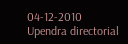04-12-2010
Upendra directorial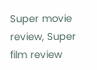Super movie review, Super film review